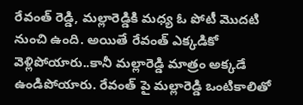రేవంత్ రెడ్డి, మల్లారెడ్డికి మధ్య ఓ పోటీ మొదటి నుంచి ఉంది. అయితే రేవంత్ ఎక్కడికో వెళ్లిపోయారు..కానీ మల్లారెడ్డి మాత్రం అక్కడే ఉండిపోయారు. రేవంత్ పై మల్లారెడ్డి ఒంటికాలితో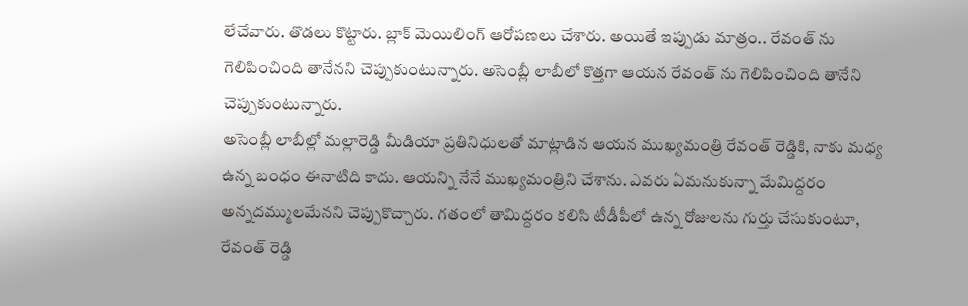లేచేవారు. తొడలు కొట్టారు. బ్లాక్ మెయిలింగ్ ఆరోపణలు చేశారు. అయితే ఇప్పుడు మాత్రం.. రేవంత్ ను గెలిపించింది తానేనని చెప్పుకుంటున్నారు. అసెంబ్లీ లాబీలో కొత్తగా ఆయన రేవంత్ ను గెలిపించింది తానేని చెప్పుకుంటున్నారు.
అసెంబ్లీ లాబీల్లో మల్లారెడ్డి మీడియా ప్రతినిధులతో మాట్లాడిన ఆయన ముఖ్యమంత్రి రేవంత్ రెడ్డికి, నాకు మధ్య ఉన్న బంధం ఈనాటిది కాదు. ఆయన్ని నేనే ముఖ్యమంత్రిని చేశాను. ఎవరు ఏమనుకున్నా మేమిద్దరం అన్నదమ్ములమేనని చెప్పుకొచ్చారు. గతంలో తామిద్దరం కలిసి టీడీపీలో ఉన్న రోజులను గుర్తు చేసుకుంటూ, రేవంత్ రెడ్డి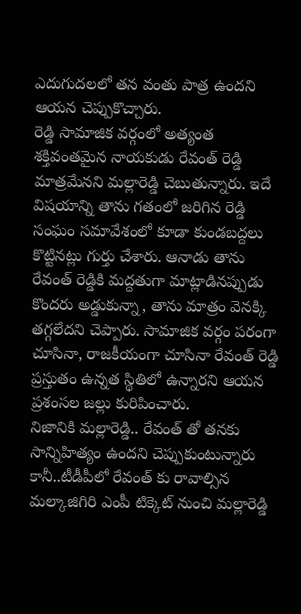ఎదుగుదలలో తన వంతు పాత్ర ఉందని ఆయన చెప్పుకొచ్చారు.
రెడ్డి సామాజిక వర్గంలో అత్యంత శక్తివంతమైన నాయకుడు రేవంత్ రెడ్డి మాత్రమేనని మల్లారెడ్డి చెబుతున్నారు. ఇదే విషయాన్ని తాను గతంలో జరిగిన రెడ్డి సంఘం సమావేశంలో కూడా కుండబద్దలు కొట్టినట్లు గుర్తు చేశారు. ఆనాడు తాను రేవంత్ రెడ్డికి మద్దతుగా మాట్లాడినప్పుడు కొందరు అడ్డుకున్నా, తాను మాత్రం వెనక్కి తగ్గలేదని చెప్పారు. సామాజిక వర్గం పరంగా చూసినా, రాజకీయంగా చూసినా రేవంత్ రెడ్డి ప్రస్తుతం ఉన్నత స్థితిలో ఉన్నారని ఆయన ప్రశంసల జల్లు కురిపించారు.
నిజానికి మల్లారెడ్డి.. రేవంత్ తో తనకు సాన్నిహిత్యం ఉందని చెప్పుకుంటున్నారు కానీ..టీడీపీలో రేవంత్ కు రావాల్సిన మల్కాజిగిరి ఎంపీ టిక్కెట్ నుంచి మల్లారెడ్డి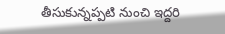తీసుకున్నప్పటి నుంచి ఇద్దరి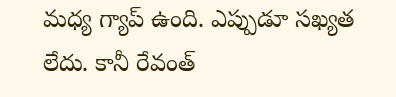మధ్య గ్యాప్ ఉంది. ఎప్పుడూ సఖ్యత లేదు. కానీ రేవంత్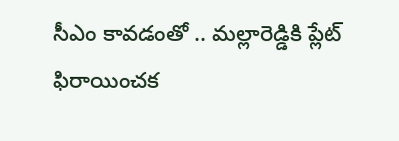సీఎం కావడంతో .. మల్లారెడ్డికి ప్లేట్ ఫిరాయించక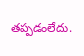తప్పడంలేదు.